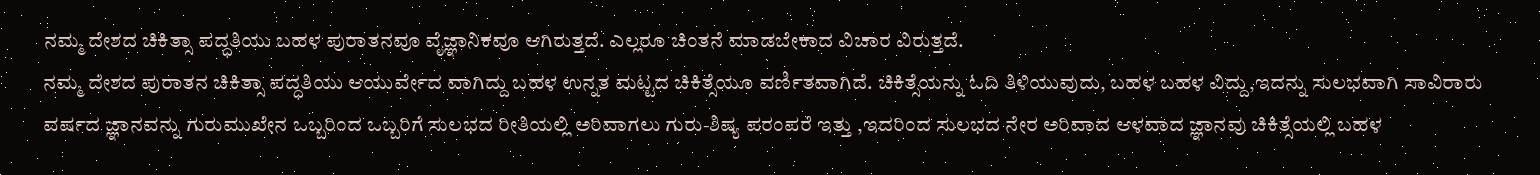ನಮ್ಮ ದೇಶದ ಚಿಕಿತ್ಸಾ ಪದ್ಧತಿಯು ಬಹಳ ಪುರಾತನವೂ ವೈಜ್ಞಾನಿಕವೂ ಆಗಿರುತ್ತದೆ. ಎಲ್ಲರೂ ಚಿಂತನೆ ಮಾಡಬೇಕಾದ ವಿಚಾರ ವಿರುತ್ತದೆ.
ನಮ್ಮ ದೇಶದ ಪುರಾತನ ಚಿಕಿತ್ಸಾ ಪದ್ಧತಿಯು ಆಯುರ್ವೇದ ವಾಗಿದ್ದು ಬಹಳ ಉನ್ನತ ಮಟ್ಟದ ಚಿಕಿತ್ಸೆಯೂ ವರ್ಣಿತವಾಗಿದೆ. ಚಿಕಿತ್ಸೆಯನ್ನು ಓದಿ ತಿಳಿಯುವುದು, ಬಹಳ ಬಹಳ ವಿದ್ದು,ಇದನ್ನು ಸುಲಭವಾಗಿ ಸಾವಿರಾರು ವರ್ಷದ ಜ್ಞಾನವನ್ನು ಗುರುಮುಖೇನ ಒಬ್ಬರಿಂದ ಒಬ್ಬರಿಗೆ ಸುಲಭದ ರೀತಿಯಲ್ಲಿ ಅರಿವಾಗಲು ಗುರು-ಶಿಷ್ಯ ಪರಂಪರೆ ಇತ್ತು ,ಇದರಿಂದ ಸುಲಭದ ನೇರ ಅರಿವಾದ ಆಳವಾದ ಜ್ಞಾನವು ಚಿಕಿತ್ಸೆಯಲ್ಲಿ ಬಹಳ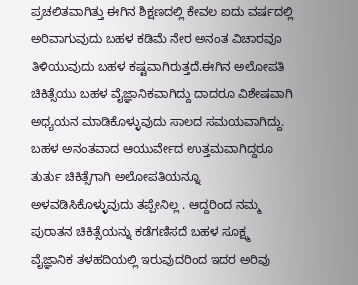ಪ್ರಚಲಿತವಾಗಿತ್ತು ಈಗಿನ ಶಿಕ್ಷಣದಲ್ಲಿ ಕೇವಲ ಐದು ವರ್ಷದಲ್ಲಿ ಅರಿವಾಗುವುದು ಬಹಳ ಕಡಿಮೆ ನೇರ ಅನಂತ ವಿಚಾರವೂ ತಿಳಿಯುವುದು ಬಹಳ ಕಷ್ಟವಾಗಿರುತ್ತದೆ.ಈಗಿನ ಅಲೋಪತಿ ಚಿಕಿತ್ಸೆಯು ಬಹಳ ವೈಜ್ಞಾನಿಕವಾಗಿದ್ದು ದಾದರೂ ವಿಶೇಷವಾಗಿ ಅಧ್ಯಯನ ಮಾಡಿಕೊಳ್ಳುವುದು ಸಾಲದ ಸಮಯವಾಗಿದ್ದು. ಬಹಳ ಅನಂತವಾದ ಆಯುರ್ವೇದ ಉತ್ತಮವಾಗಿದ್ದರೂ ತುರ್ತು ಚಿಕಿತ್ಸೆಗಾಗಿ ಅಲೋಪತಿಯನ್ನೂ ಅಳವಡಿಸಿಕೊಳ್ಳುವುದು ತಪ್ಪೇನಿಲ್ಲ . ಆದ್ದರಿಂದ ನಮ್ಮ ಪುರಾತನ ಚಿಕಿತ್ಸೆಯನ್ನು ಕಡೆಗಣಿಸದೆ ಬಹಳ ಸೂಕ್ಷ್ಮ ವೈಜ್ಞಾನಿಕ ತಳಹದಿಯಲ್ಲಿ ಇರುವುದರಿಂದ ಇದರ ಅರಿವು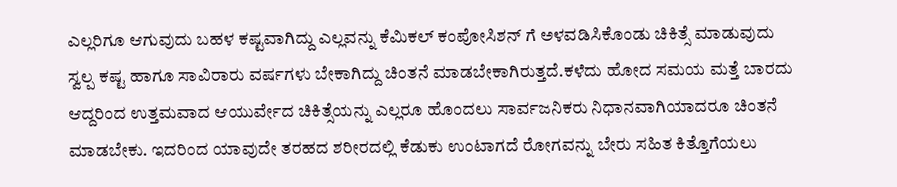ಎಲ್ಲರಿಗೂ ಆಗುವುದು ಬಹಳ ಕಷ್ಟವಾಗಿದ್ದು ಎಲ್ಲವನ್ನು ಕೆಮಿಕಲ್ ಕಂಪೋಸಿಶನ್ ಗೆ ಅಳವಡಿಸಿಕೊಂಡು ಚಿಕಿತ್ಸೆ ಮಾಡುವುದು ಸ್ವಲ್ಪ ಕಷ್ಟ ಹಾಗೂ ಸಾವಿರಾರು ವರ್ಷಗಳು ಬೇಕಾಗಿದ್ದು ಚಿಂತನೆ ಮಾಡಬೇಕಾಗಿರುತ್ತದೆ.ಕಳೆದು ಹೋದ ಸಮಯ ಮತ್ತೆ ಬಾರದು ಆದ್ದರಿಂದ ಉತ್ತಮವಾದ ಆಯುರ್ವೇದ ಚಿಕಿತ್ಸೆಯನ್ನು ಎಲ್ಲರೂ ಹೊಂದಲು ಸಾರ್ವಜನಿಕರು ನಿಧಾನವಾಗಿಯಾದರೂ ಚಿಂತನೆ ಮಾಡಬೇಕು. ಇದರಿಂದ ಯಾವುದೇ ತರಹದ ಶರೀರದಲ್ಲಿ ಕೆಡುಕು ಉಂಟಾಗದೆ ರೋಗವನ್ನು ಬೇರು ಸಹಿತ ಕಿತ್ತೊಗೆಯಲು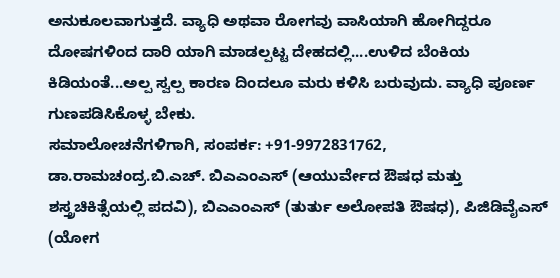ಅನುಕೂಲವಾಗುತ್ತದೆ. ವ್ಯಾಧಿ ಅಥವಾ ರೋಗವು ವಾಸಿಯಾಗಿ ಹೋಗಿದ್ದರೂ ದೋಷಗಳಿಂದ ದಾರಿ ಯಾಗಿ ಮಾಡಲ್ಪಟ್ಟ ದೇಹದಲ್ಲಿ....ಉಳಿದ ಬೆಂಕಿಯ ಕಿಡಿಯಂತೆ...ಅಲ್ಪ ಸ್ವಲ್ಪ ಕಾರಣ ದಿಂದಲೂ ಮರು ಕಳಿಸಿ ಬರುವುದು. ವ್ಯಾಧಿ ಪೂರ್ಣ ಗುಣಪಡಿಸಿಕೊಳ್ಳ ಬೇಕು.
ಸಮಾಲೋಚನೆಗಳಿಗಾಗಿ, ಸಂಪರ್ಕ: +91-9972831762, ಡಾ.ರಾಮಚಂದ್ರ.ಬಿ.ಎಚ್. ಬಿಎಎಂಎಸ್ (ಆಯುರ್ವೇದ ಔಷಧ ಮತ್ತು ಶಸ್ತ್ರಚಿಕಿತ್ಸೆಯಲ್ಲಿ ಪದವಿ), ಬಿಎಎಂಎಸ್ (ತುರ್ತು ಅಲೋಪತಿ ಔಷಧ), ಪಿಜಿಡಿವೈಎಸ್ (ಯೋಗ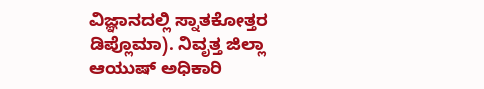ವಿಜ್ಞಾನದಲ್ಲಿ ಸ್ನಾತಕೋತ್ತರ ಡಿಪ್ಲೊಮಾ). ನಿವೃತ್ತ ಜಿಲ್ಲಾ ಆಯುಷ್ ಅಧಿಕಾರಿ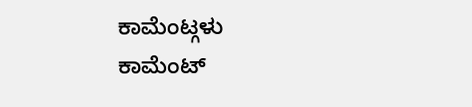ಕಾಮೆಂಟ್ಗಳು
ಕಾಮೆಂಟ್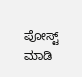ಪೋಸ್ಟ್ ಮಾಡಿ